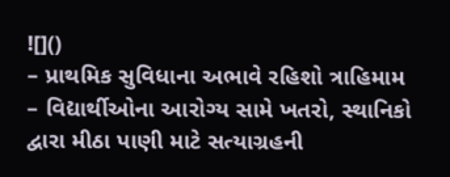![]()
– પ્રાથમિક સુવિધાના અભાવે રહિશો ત્રાહિમામ
– વિદ્યાર્થીઓના આરોગ્ય સામે ખતરો, સ્થાનિકો દ્વારા મીઠા પાણી માટે સત્યાગ્રહની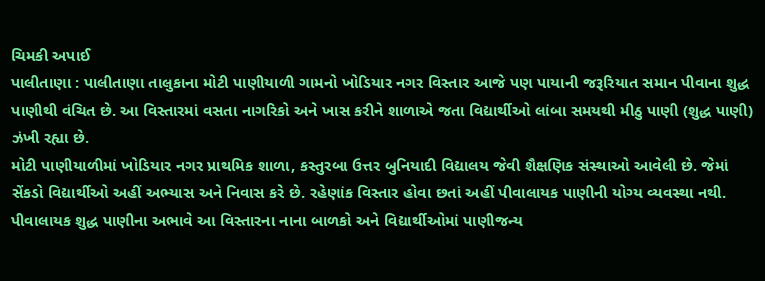ચિમકી અપાઈ
પાલીતાણા : પાલીતાણા તાલુકાના મોટી પાણીયાળી ગામનો ખોડિયાર નગર વિસ્તાર આજે પણ પાયાની જરૂરિયાત સમાન પીવાના શુદ્ધ પાણીથી વંચિત છે. આ વિસ્તારમાં વસતા નાગરિકો અને ખાસ કરીને શાળાએ જતા વિદ્યાર્થીઓ લાંબા સમયથી મીઠુ પાણી (શુદ્ધ પાણી) ઝંખી રહ્યા છે.
મોટી પાણીયાળીમાં ખોડિયાર નગર પ્રાથમિક શાળા, કસ્તુરબા ઉત્તર બુનિયાદી વિદ્યાલય જેવી શૈક્ષણિક સંસ્થાઓ આવેલી છે. જેમાં સેંકડો વિદ્યાર્થીઓ અહીં અભ્યાસ અને નિવાસ કરે છે. રહેણાંક વિસ્તાર હોવા છતાં અહીં પીવાલાયક પાણીની યોગ્ય વ્યવસ્થા નથી. પીવાલાયક શુદ્ધ પાણીના અભાવે આ વિસ્તારના નાના બાળકો અને વિદ્યાર્થીઓમાં પાણીજન્ય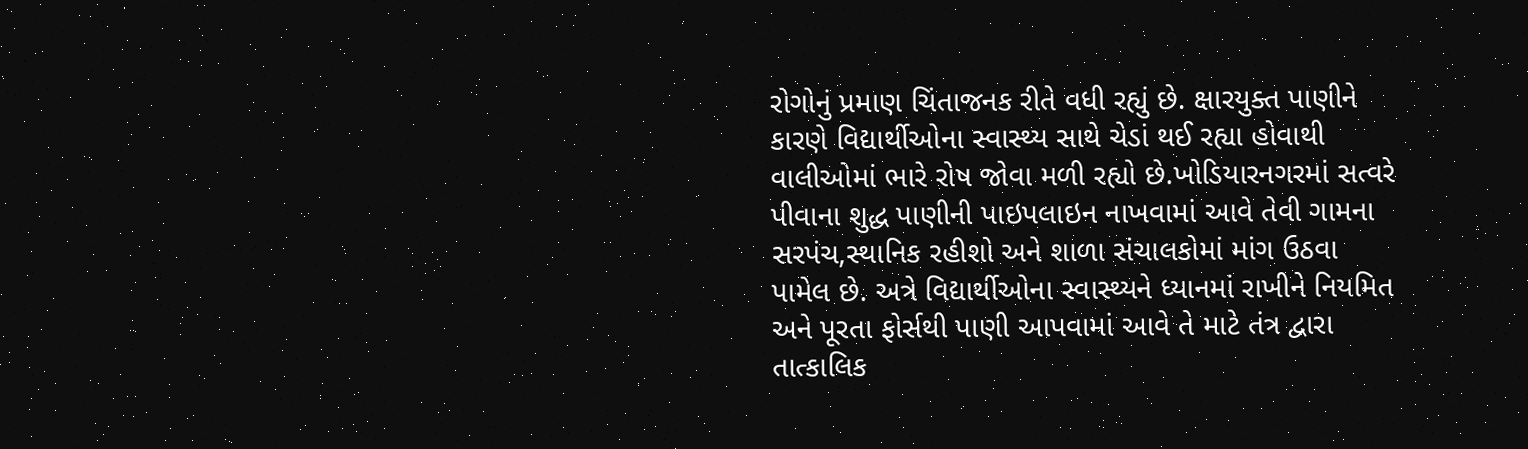રોગોનું પ્રમાણ ચિંતાજનક રીતે વધી રહ્યું છે. ક્ષારયુક્ત પાણીને કારણે વિદ્યાર્થીઓના સ્વાસ્થ્ય સાથે ચેડાં થઈ રહ્યા હોવાથી વાલીઓમાં ભારે રોષ જોવા મળી રહ્યો છે.ખોડિયારનગરમાં સત્વરે પીવાના શુદ્ધ પાણીની પાઇપલાઇન નાખવામાં આવે તેવી ગામના સરપંચ,સ્થાનિક રહીશો અને શાળા સંચાલકોમાં માંગ ઉઠવા પામેલ છે. અત્રે વિદ્યાર્થીઓના સ્વાસ્થ્યને ધ્યાનમાં રાખીને નિયમિત અને પૂરતા ફોર્સથી પાણી આપવામાં આવે તે માટે તંત્ર દ્વારા તાત્કાલિક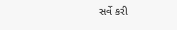સર્વે કરી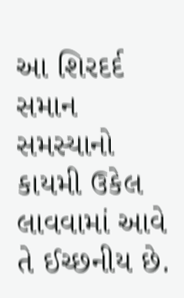આ શિરદર્દ સમાન સમસ્યાનો કાયમી ઉકેલ લાવવામાં આવે તે ઈચ્છનીય છે.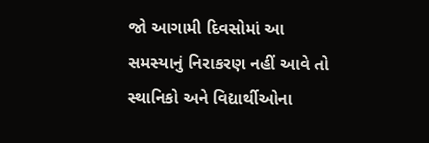જો આગામી દિવસોમાં આ સમસ્યાનું નિરાકરણ નહીં આવે તો સ્થાનિકો અને વિદ્યાર્થીઓના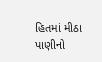હિતમાં મીઠા પાણીનો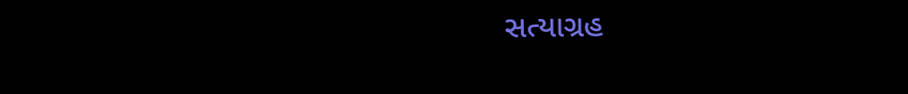સત્યાગ્રહ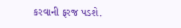કરવાની ફરજ પડશે.